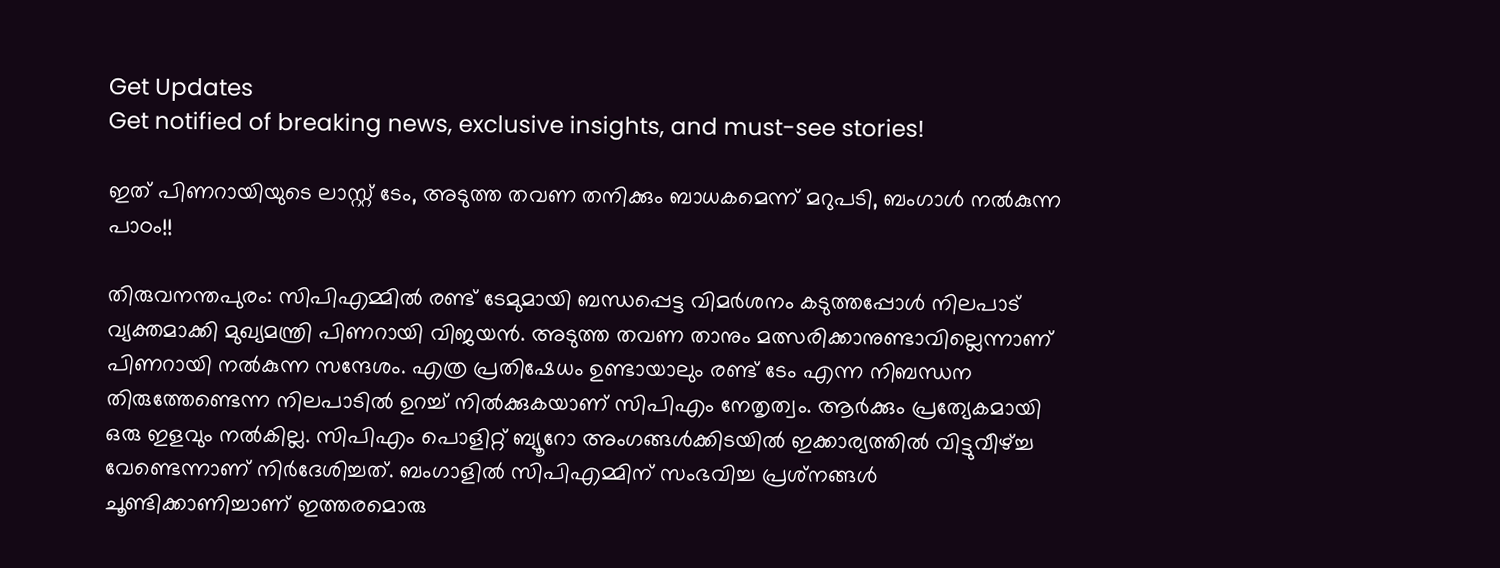Get Updates
Get notified of breaking news, exclusive insights, and must-see stories!

ഇത് പിണറായിയുടെ ലാസ്റ്റ് ടേം, അടുത്ത തവണ തനിക്കും ബാധകമെന്ന് മറുപടി, ബംഗാള്‍ നല്‍കുന്ന പാഠം!!

തിരുവനന്തപുരം: സിപിഎമ്മില്‍ രണ്ട് ടേമുമായി ബന്ധപ്പെട്ട വിമര്‍ശനം കടുത്തപ്പോള്‍ നിലപാട് വ്യക്തമാക്കി മുഖ്യമന്ത്രി പിണറായി വിജയന്‍. അടുത്ത തവണ താനും മത്സരിക്കാനുണ്ടാവില്ലെന്നാണ് പിണറായി നല്‍കുന്ന സന്ദേശം. എത്ര പ്രതിഷേധം ഉണ്ടായാലും രണ്ട് ടേം എന്ന നിബന്ധന തിരുത്തേണ്ടെന്ന നിലപാടില്‍ ഉറച്ച് നില്‍ക്കുകയാണ് സിപിഎം നേതൃത്വം. ആര്‍ക്കും പ്രത്യേകമായി ഒരു ഇളവും നല്‍കില്ല. സിപിഎം പൊളിറ്റ് ബ്യൂറോ അംഗങ്ങള്‍ക്കിടയില്‍ ഇക്കാര്യത്തില്‍ വിട്ടുവീഴ്ച്ച വേണ്ടെന്നാണ് നിര്‍ദേശിച്ചത്. ബംഗാളില്‍ സിപിഎമ്മിന് സംഭവിച്ച പ്രശ്‌നങ്ങള്‍ ചൂണ്ടിക്കാണിച്ചാണ് ഇത്തരമൊരു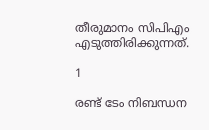തീരുമാനം സിപിഎം എടുത്തിരിക്കുന്നത്.

1

രണ്ട് ടേം നിബന്ധന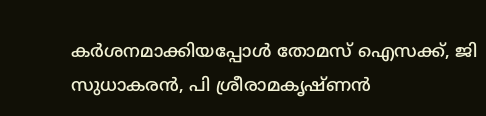കര്‍ശനമാക്കിയപ്പോള്‍ തോമസ് ഐസക്ക്, ജി സുധാകരന്‍, പി ശ്രീരാമകൃഷ്ണന്‍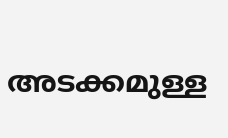അടക്കമുള്ള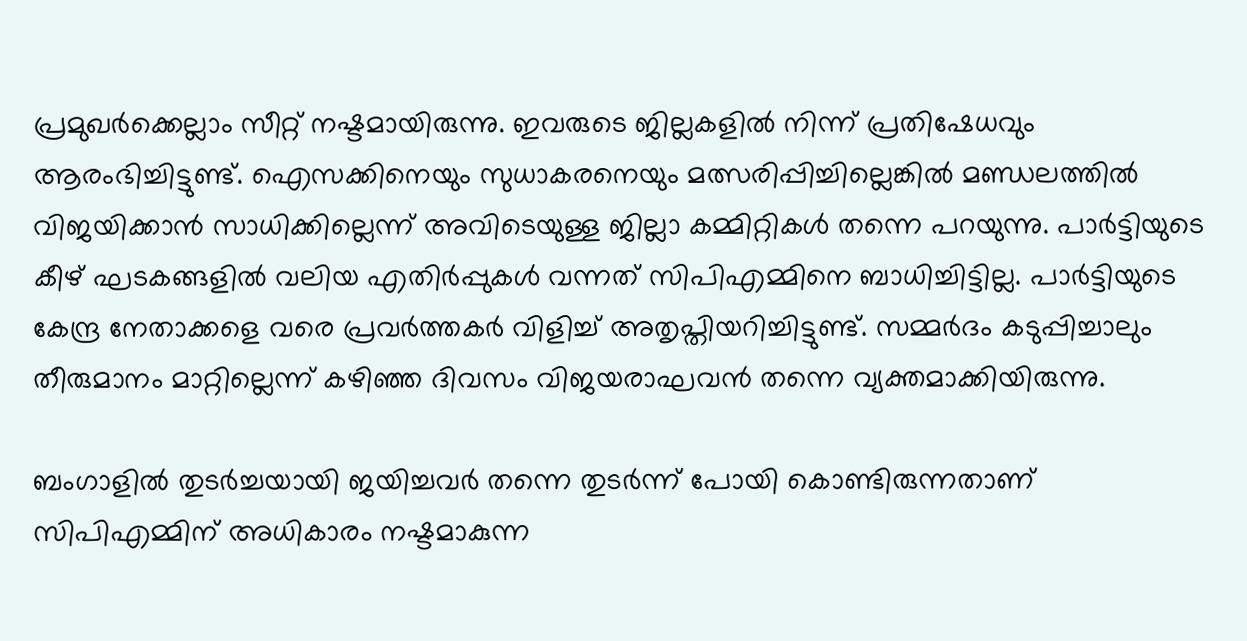പ്രമുഖര്‍ക്കെല്ലാം സീറ്റ് നഷ്ടമായിരുന്നു. ഇവരുടെ ജില്ലകളില്‍ നിന്ന് പ്രതിഷേധവും ആരംഭിച്ചിട്ടുണ്ട്. ഐസക്കിനെയും സുധാകരനെയും മത്സരിപ്പിച്ചില്ലെങ്കില്‍ മണ്ഡലത്തില്‍ വിജയിക്കാന്‍ സാധിക്കില്ലെന്ന് അവിടെയുള്ള ജില്ലാ കമ്മിറ്റികള്‍ തന്നെ പറയുന്നു. പാര്‍ട്ടിയുടെ കീഴ് ഘടകങ്ങളില്‍ വലിയ എതിര്‍പ്പുകള്‍ വന്നത് സിപിഎമ്മിനെ ബാധിച്ചിട്ടില്ല. പാര്‍ട്ടിയുടെ കേന്ദ്ര നേതാക്കളെ വരെ പ്രവര്‍ത്തകര്‍ വിളിച്ച് അതൃപ്തിയറിച്ചിട്ടുണ്ട്. സമ്മര്‍ദം കടുപ്പിച്ചാലും തീരുമാനം മാറ്റില്ലെന്ന് കഴിഞ്ഞ ദിവസം വിജയരാഘവന്‍ തന്നെ വ്യക്തമാക്കിയിരുന്നു.

ബംഗാളില്‍ തുടര്‍ച്ചയായി ജയിച്ചവര്‍ തന്നെ തുടര്‍ന്ന് പോയി കൊണ്ടിരുന്നതാണ് സിപിഎമ്മിന് അധികാരം നഷ്ടമാകുന്ന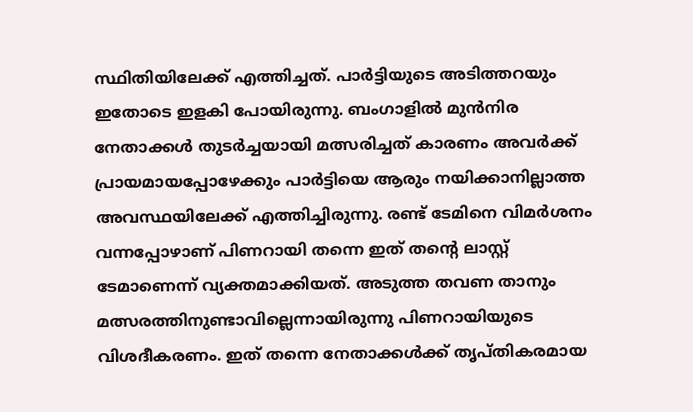സ്ഥിതിയിലേക്ക് എത്തിച്ചത്. പാര്‍ട്ടിയുടെ അടിത്തറയും ഇതോടെ ഇളകി പോയിരുന്നു. ബംഗാളില്‍ മുന്‍നിര നേതാക്കള്‍ തുടര്‍ച്ചയായി മത്സരിച്ചത് കാരണം അവര്‍ക്ക് പ്രായമായപ്പോഴേക്കും പാര്‍ട്ടിയെ ആരും നയിക്കാനില്ലാത്ത അവസ്ഥയിലേക്ക് എത്തിച്ചിരുന്നു. രണ്ട് ടേമിനെ വിമര്‍ശനം വന്നപ്പോഴാണ് പിണറായി തന്നെ ഇത് തന്റെ ലാസ്റ്റ് ടേമാണെന്ന് വ്യക്തമാക്കിയത്. അടുത്ത തവണ താനും മത്സരത്തിനുണ്ടാവില്ലെന്നായിരുന്നു പിണറായിയുടെ വിശദീകരണം. ഇത് തന്നെ നേതാക്കള്‍ക്ക് തൃപ്തികരമായ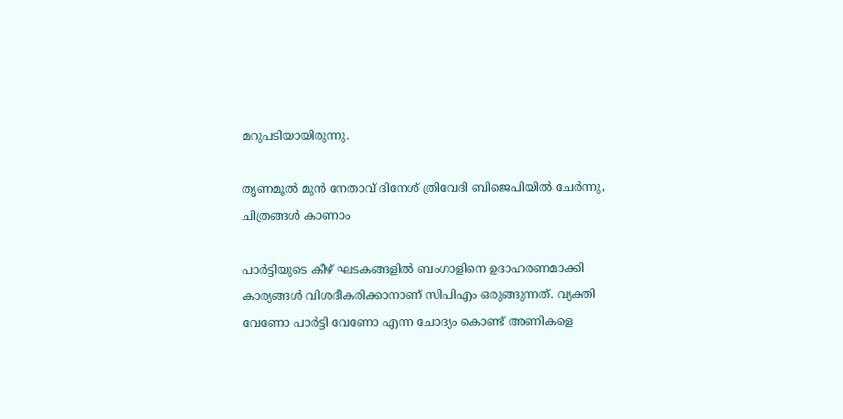മറുപടിയായിരുന്നു.

തൃണമൂല്‍ മുന്‍ നേതാവ് ദിനേശ് ത്രിവേദി ബിജെപിയില്‍ ചേര്‍ന്നു, ചിത്രങ്ങള്‍ കാണാം

പാര്‍ട്ടിയുടെ കീഴ് ഘടകങ്ങളില്‍ ബംഗാളിനെ ഉദാഹരണമാക്കി കാര്യങ്ങള്‍ വിശദീകരിക്കാനാണ് സിപിഎം ഒരുങ്ങുന്നത്. വ്യക്തി വേണോ പാര്‍ട്ടി വേണോ എന്ന ചോദ്യം കൊണ്ട് അണികളെ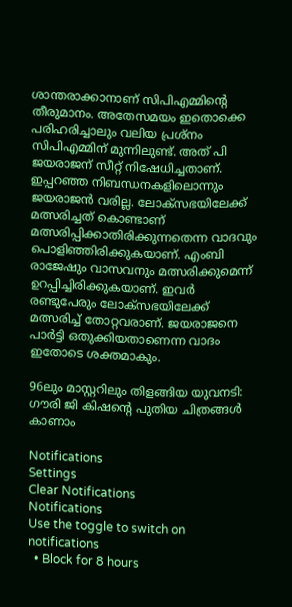ശാന്തരാക്കാനാണ് സിപിഎമ്മിന്റെ തീരുമാനം. അതേസമയം ഇതൊക്കെ പരിഹരിച്ചാലും വലിയ പ്രശ്‌നം സിപിഎമ്മിന് മുന്നിലുണ്ട്. അത് പി ജയരാജന് സീറ്റ് നിഷേധിച്ചതാണ്. ഇപ്പറഞ്ഞ നിബന്ധനകളിലൊന്നും ജയരാജന്‍ വരില്ല. ലോക്‌സഭയിലേക്ക് മത്സരിച്ചത് കൊണ്ടാണ് മത്സരിപ്പിക്കാതിരിക്കുന്നതെന്ന വാദവും പൊളിഞ്ഞിരിക്കുകയാണ്. എംബി രാജേഷും വാസവനും മത്സരിക്കുമെന്ന് ഉറപ്പിച്ചിരിക്കുകയാണ്. ഇവര്‍ രണ്ടുപേരും ലോക്‌സഭയിലേക്ക് മത്സരിച്ച് തോറ്റവരാണ്. ജയരാജനെ പാര്‍ട്ടി ഒതുക്കിയതാണെന്ന വാദം ഇതോടെ ശക്തമാകും.

96ലും മാസ്റ്ററിലും തിളങ്ങിയ യുവനടി: ഗൗരി ജി കിഷന്റെ പുതിയ ചിത്രങ്ങള്‍ കാണാം

Notifications
Settings
Clear Notifications
Notifications
Use the toggle to switch on notifications
  • Block for 8 hours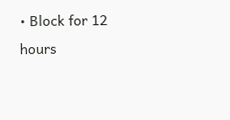• Block for 12 hours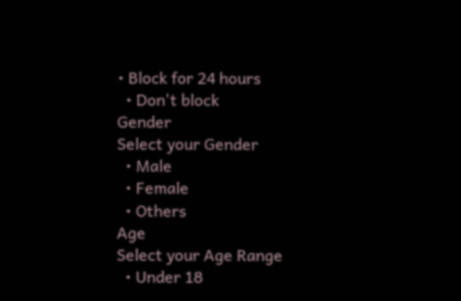• Block for 24 hours
  • Don't block
Gender
Select your Gender
  • Male
  • Female
  • Others
Age
Select your Age Range
  • Under 18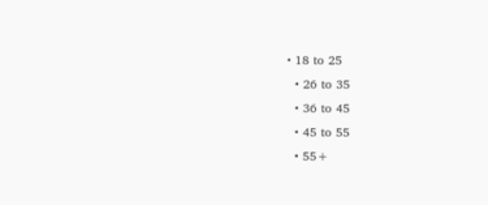• 18 to 25
  • 26 to 35
  • 36 to 45
  • 45 to 55
  • 55+